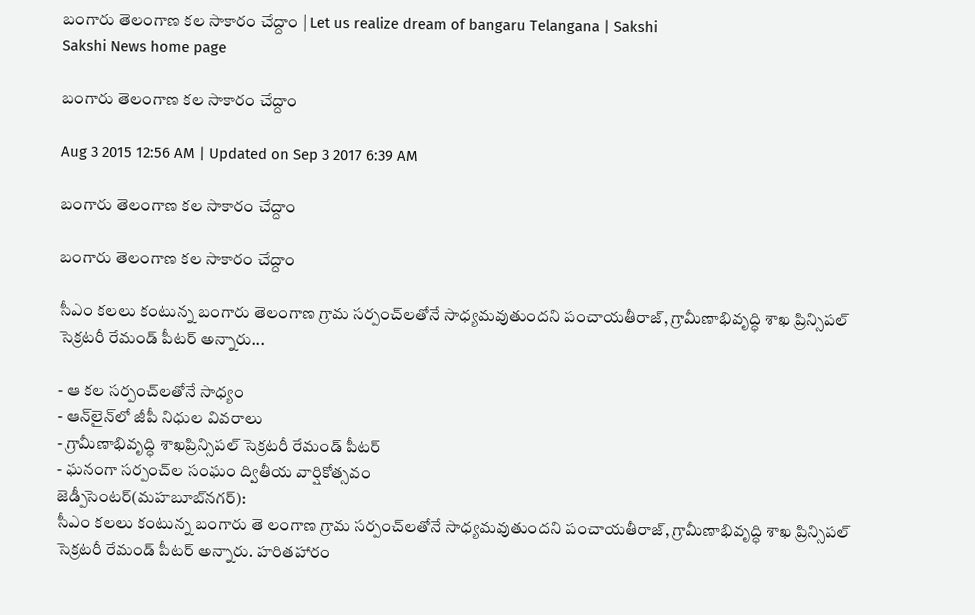బంగారు తెలంగాణ కల సాకారం చేద్దాం | Let us realize dream of bangaru Telangana | Sakshi
Sakshi News home page

బంగారు తెలంగాణ కల సాకారం చేద్దాం

Aug 3 2015 12:56 AM | Updated on Sep 3 2017 6:39 AM

బంగారు తెలంగాణ కల సాకారం చేద్దాం

బంగారు తెలంగాణ కల సాకారం చేద్దాం

సీఎం కలలు కంటున్న బంగారు తెలంగాణ గ్రామ సర్పంచ్‌లతోనే సాధ్యమవుతుందని పంచాయతీరాజ్, గ్రామీణాభివృద్ధి శాఖ ప్రిన్సిపల్ సెక్రటరీ రేమండ్ పీటర్ అన్నారు...

- ఆ కల సర్పంచ్‌లతోనే సాధ్యం
- ఆన్‌లైన్‌లో జీపీ నిధుల వివరాలు
- గ్రామీణాభివృద్ధి శాఖప్రిన్సిపల్ సెక్రటరీ రేమండ్ పీటర్
- ఘనంగా సర్పంచ్‌ల సంఘం ద్వితీయ వార్షికోత్సవం
జెడ్పీసెంటర్(మహబూబ్‌నగర్):
సీఎం కలలు కంటున్న బంగారు తె లంగాణ గ్రామ సర్పంచ్‌లతోనే సాధ్యమవుతుందని పంచాయతీరాజ్, గ్రామీణాభివృద్ధి శాఖ ప్రిన్సిపల్ సెక్రటరీ రేమండ్ పీటర్ అన్నారు. హరితహారం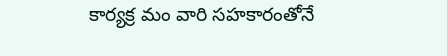కార్యక్ర మం వారి సహకారంతోనే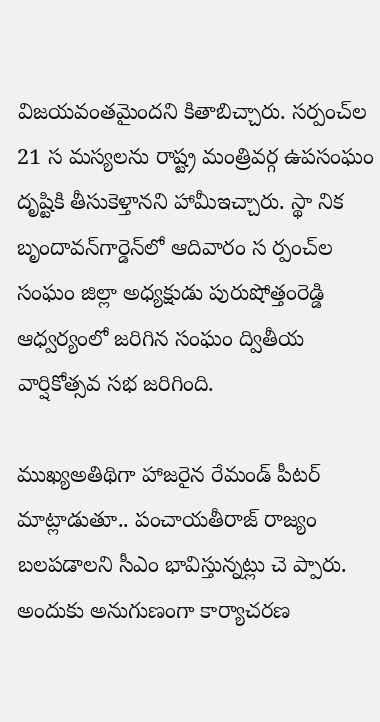విజయవంతమైందని కితాబిచ్చారు. సర్పంచ్‌ల 21 స మస్యలను రాష్ట్ర మంత్రివర్గ ఉపసంఘం దృష్టికి తీసుకెళ్తానని హామీఇచ్చారు. స్థా నిక బృందావన్‌గార్డెన్‌లో ఆదివారం స ర్పంచ్‌ల సంఘం జిల్లా అధ్యక్షుడు పురుషోత్తంరెడ్డి ఆధ్వర్యంలో జరిగిన సంఘం ద్వితీయ వార్షికోత్సవ సభ జరిగింది.

ముఖ్యఅతిథిగా హాజరైన రేమండ్ పీటర్ మాట్లాడుతూ.. పంచాయతీరాజ్ రాజ్యం బలపడాలని సీఎం భావిస్తున్నట్లు చె ప్పారు. అందుకు అనుగుణంగా కార్యాచరణ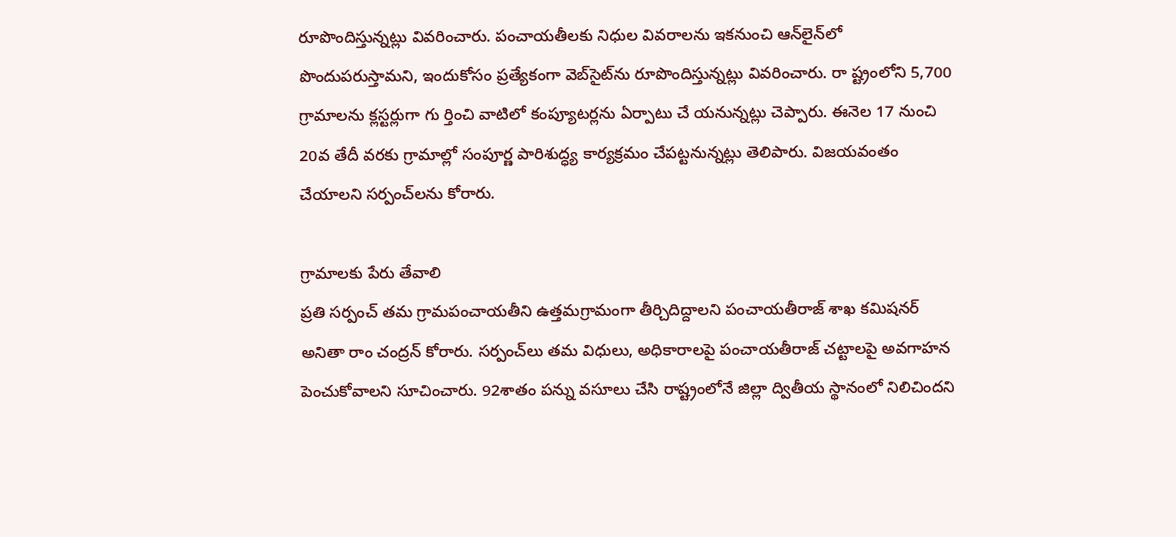రూపొందిస్తున్నట్లు వివరించారు. పంచాయతీలకు నిధుల వివరాలను ఇకనుంచి ఆన్‌లైన్‌లో పొందుపరుస్తామని, ఇందుకోసం ప్రత్యేకంగా వెబ్‌సైట్‌ను రూపొందిస్తున్నట్లు వివరించారు. రా ష్ట్రంలోని 5,700 గ్రామాలను క్లస్టర్లుగా గు ర్తించి వాటిలో కంప్యూటర్లను ఏర్పాటు చే యనున్నట్లు చెప్పారు. ఈనెల 17 నుంచి 20వ తేదీ వరకు గ్రామాల్లో సంపూర్ణ పారిశుద్ధ్య కార్యక్రమం చేపట్టనున్నట్లు తెలిపారు. విజయవంతం చేయాలని సర్పంచ్‌లను కోరారు.

గ్రామాలకు పేరు తేవాలి
ప్రతి సర్పంచ్ తమ గ్రామపంచాయతీని ఉత్తమగ్రామంగా తీర్చిదిద్దాలని పంచాయతీరాజ్ శాఖ కమిషనర్ అనితా రాం చంద్రన్ కోరారు. సర్పంచ్‌లు తమ విధులు, అధికారాలపై పంచాయతీరాజ్ చట్టాలపై అవగాహన పెంచుకోవాలని సూచించారు. 92శాతం పన్ను వసూలు చేసి రాష్ట్రంలోనే జిల్లా ద్వితీయ స్థానంలో నిలిచిందని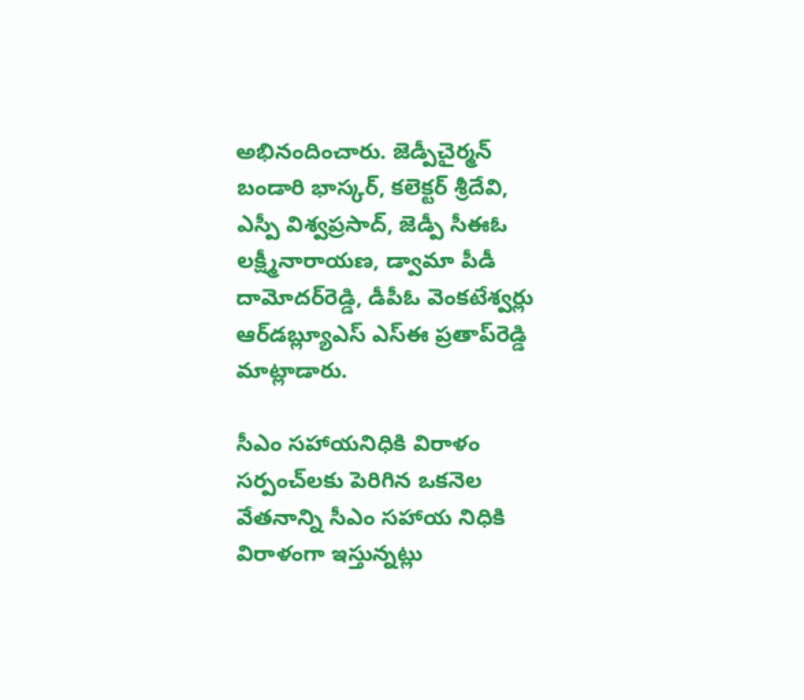అభినందించారు. జెడ్పీచైర్మన్ బండారి భాస్కర్, కలెక్టర్ శ్రీదేవి, ఎస్పీ విశ్వప్రసాద్, జెడ్పీ సీఈఓ లక్ష్మీనారాయణ, డ్వామా పీడీ దామోదర్‌రెడ్డి, డీపీఓ వెంకటేశ్వర్లు ఆర్‌డబ్ల్యూఎస్ ఎస్‌ఈ ప్రతాప్‌రెడ్డి మాట్లాడారు.

సీఎం సహాయనిధికి విరాళం
సర్పంచ్‌లకు పెరిగిన ఒకనెల వేతనాన్ని సీఎం సహాయ నిధికి విరాళంగా ఇస్తున్నట్లు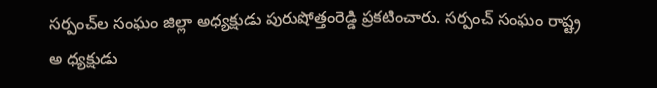సర్పంచ్‌ల సంఘం జిల్లా అధ్యక్షుడు పురుషోత్తంరెడ్డి ప్రకటించారు. సర్పంచ్ సంఘం రాష్ట్ర అ ధ్యక్షుడు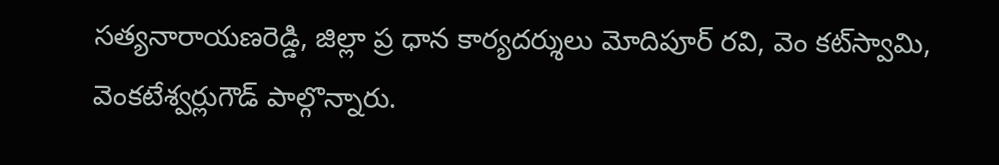సత్యనారాయణరెడ్డి, జిల్లా ప్ర ధాన కార్యదర్శులు మోదిపూర్ రవి, వెం కట్‌స్వామి, వెంకటేశ్వర్లుగౌడ్ పాల్గొన్నారు.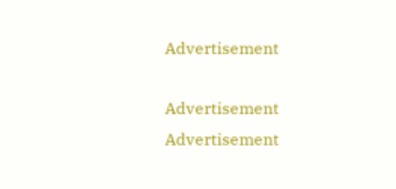Advertisement

Advertisement
Advertisement